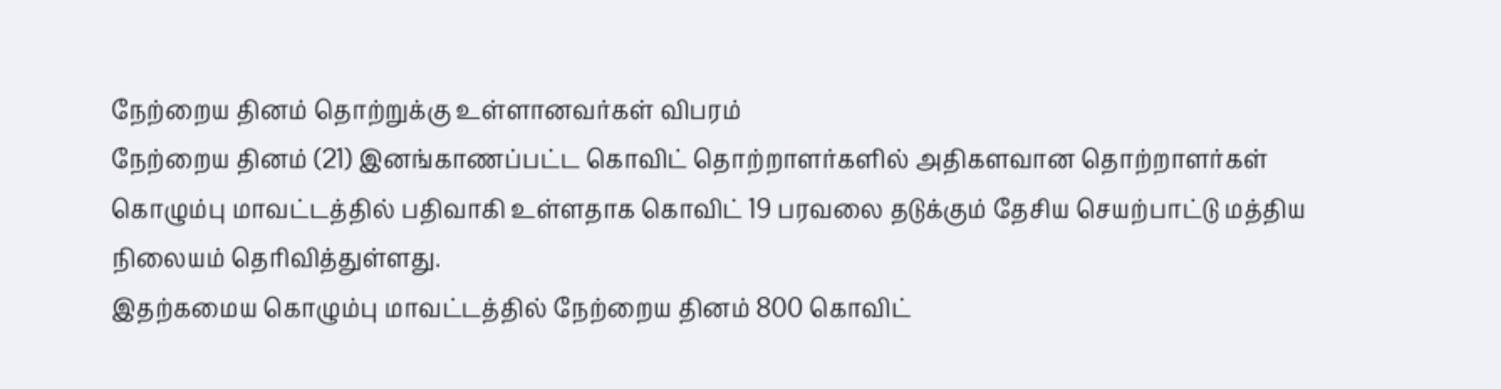நேற்றைய தினம் தொற்றுக்கு உள்ளானவர்கள் விபரம்
நேற்றைய தினம் (21) இனங்காணப்பட்ட கொவிட் தொற்றாளர்களில் அதிகளவான தொற்றாளர்கள் கொழும்பு மாவட்டத்தில் பதிவாகி உள்ளதாக கொவிட் 19 பரவலை தடுக்கும் தேசிய செயற்பாட்டு மத்திய நிலையம் தெரிவித்துள்ளது.
இதற்கமைய கொழும்பு மாவட்டத்தில் நேற்றைய தினம் 800 கொவிட்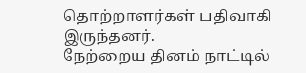தொற்றாளர்கள் பதிவாகி இருந்தனர்.
நேற்றைய தினம் நாட்டில்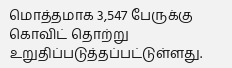மொத்தமாக 3,547 பேருக்கு கொவிட் தொற்று உறுதிப்படுத்தப்பட்டுள்ளது.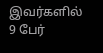இவர்களில் 9 பேர்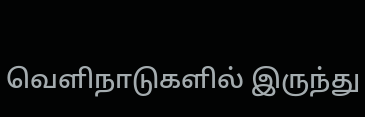வௌிநாடுகளில் இருந்து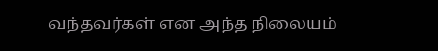வந்தவர்கள் என அந்த நிலையம்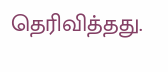தெரிவித்தது.